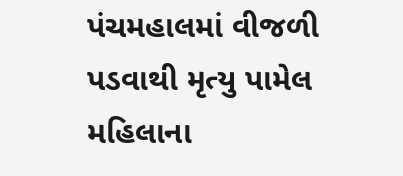પંચમહાલમાં વીજળી પડવાથી મૃત્યુ પામેલ મહિલાના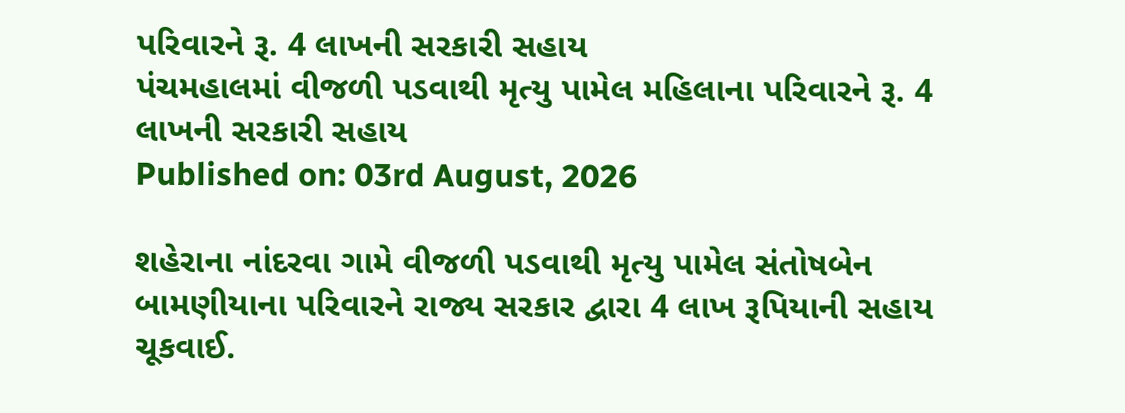પરિવારને રૂ. 4 લાખની સરકારી સહાય
પંચમહાલમાં વીજળી પડવાથી મૃત્યુ પામેલ મહિલાના પરિવારને રૂ. 4 લાખની સરકારી સહાય
Published on: 03rd August, 2026

શહેરાના નાંદરવા ગામે વીજળી પડવાથી મૃત્યુ પામેલ સંતોષબેન બામણીયાના પરિવારને રાજ્ય સરકાર દ્વારા 4 લાખ રૂપિયાની સહાય ચૂકવાઈ.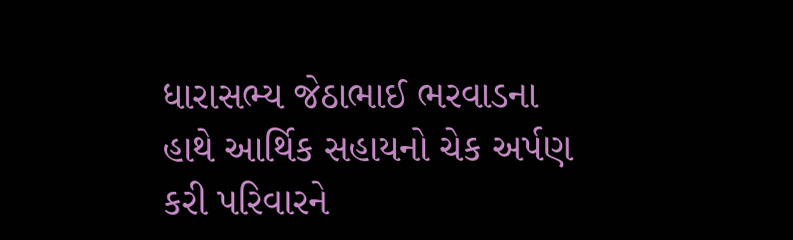ધારાસભ્ય જેઠાભાઈ ભરવાડના હાથે આર્થિક સહાયનો ચેક અર્પણ કરી પરિવારને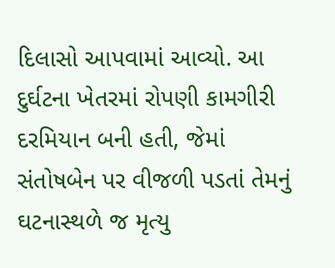દિલાસો આપવામાં આવ્યો. આ દુર્ઘટના ખેતરમાં રોપણી કામગીરી દરમિયાન બની હતી, જેમાં સંતોષબેન પર વીજળી પડતાં તેમનું ઘટનાસ્થળે જ મૃત્યુ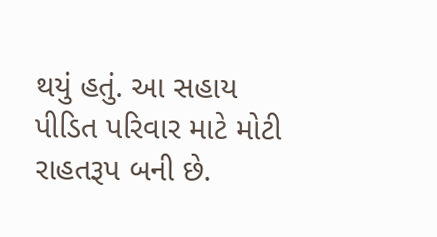થયું હતું. આ સહાય પીડિત પરિવાર માટે મોટી રાહતરૂપ બની છે.